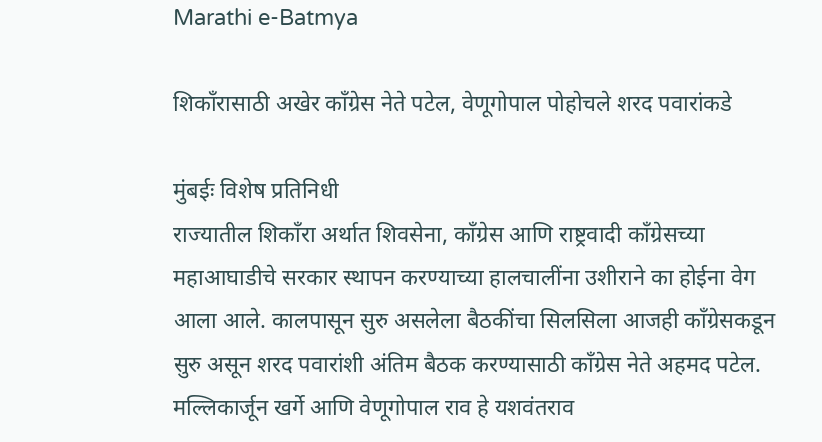Marathi e-Batmya

शिकाँरासाठी अखेर काँग्रेस नेते पटेल, वेणूगोपाल पोहोचले शरद पवारांकडे

मुंबईः विशेष प्रतिनिधी
राज्यातील शिकाँरा अर्थात शिवसेना, काँग्रेस आणि राष्ट्रवादी काँग्रेसच्या महाआघाडीचे सरकार स्थापन करण्याच्या हालचालींना उशीराने का होईना वेग आला आले. कालपासून सुरु असलेला बैठकींचा सिलसिला आजही काँग्रेसकडून सुरु असून शरद पवारांशी अंतिम बैठक करण्यासाठी काँग्रेस नेते अहमद पटेल. मल्लिकार्जून खर्गे आणि वेणूगोपाल राव हे यशवंतराव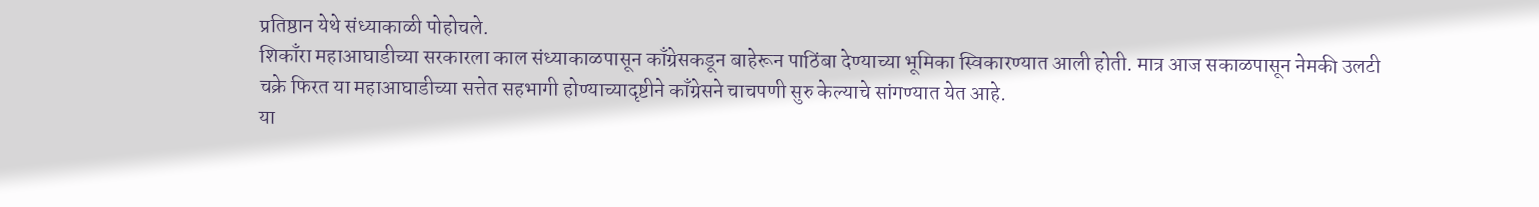प्रतिष्ठान येथे संध्याकाळी पोहोचले.
शिकाँरा महाआघाडीच्या सरकारला काल संध्याकाळपासून काँग्रेसकडून बाहेरून पाठिंबा देण्याच्या भूमिका स्विकारण्यात आली होती. मात्र आज सकाळपासून नेमकी उलटी चक्रे फिरत या महाआघाडीच्या सत्तेत सहभागी होण्याच्यादृष्टीने काँग्रेसने चाचपणी सुरु केल्याचे सांगण्यात येत आहे.
या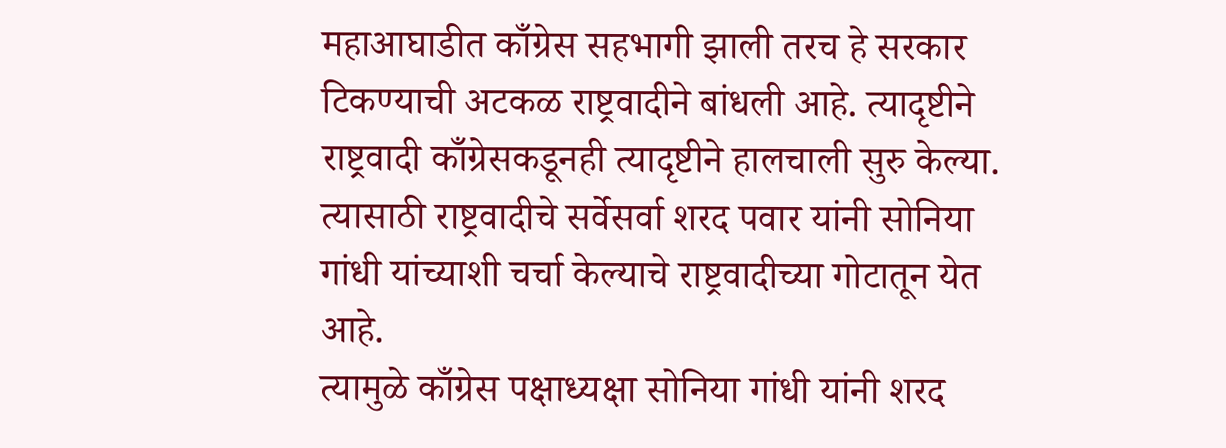महाआघाडीत काँग्रेस सहभागी झाली तरच हे सरकार टिकण्याची अटकळ राष्ट्रवादीने बांधली आहे. त्यादृष्टीने राष्ट्रवादी काँग्रेसकडूनही त्यादृष्टीने हालचाली सुरु केल्या. त्यासाठी राष्ट्रवादीचे सर्वेसर्वा शरद पवार यांनी सोनिया गांधी यांच्याशी चर्चा केल्याचे राष्ट्रवादीच्या गोटातून येत आहे.
त्यामुळे काँग्रेस पक्षाध्यक्षा सोनिया गांधी यांनी शरद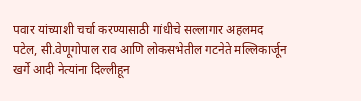पवार यांच्याशी चर्चा करण्यासाठी गांधीचे सल्लागार अहलमद पटेल, सी.वेणूगोपाल राव आणि लोकसभेतील गटनेते मल्लिकार्जून खर्गे आदी नेत्यांना दिल्लीहून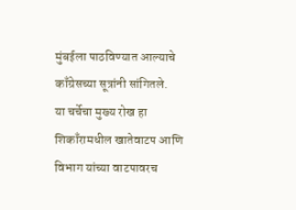मुंबईला पाठविण्यात आल्याचे काँग्रेसच्या सूत्रांनी सांगितले.
या चर्चेचा मुख्य रोख हा शिकाँरामधील खातेवाटप आणि विभाग यांच्या वाटपावरच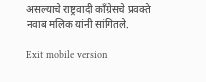असल्याचे राष्ट्रवादी काँग्रेसचे प्रवक्ते नवाब मलिक यांनी सांगितले.

Exit mobile version